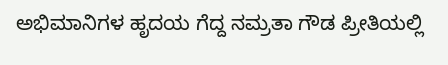ಅಭಿಮಾನಿಗಳ ಹೃದಯ ಗೆದ್ದ ನಮ್ರತಾ ಗೌಡ ಪ್ರೀತಿಯಲ್ಲಿ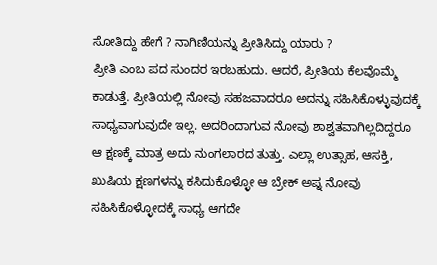ಸೋತಿದ್ದು ಹೇಗೆ ? ನಾಗಿಣಿಯನ್ನು ಪ್ರೀತಿಸಿದ್ದು ಯಾರು ?
ಪ್ರೀತಿ ಎಂಬ ಪದ ಸುಂದರ ಇರಬಹುದು. ಆದರೆ, ಪ್ರೀತಿಯ ಕೆಲವೊಮ್ಮೆ ಕಾಡುತ್ತೆ. ಪ್ರೀತಿಯಲ್ಲಿ ನೋವು ಸಹಜವಾದರೂ ಅದನ್ನು ಸಹಿಸಿಕೊಳ್ಳುವುದಕ್ಕೆ ಸಾಧ್ಯವಾಗುವುದೇ ಇಲ್ಲ. ಅದರಿಂದಾಗುವ ನೋವು ಶಾಶ್ವತವಾಗಿಲ್ಲದಿದ್ದರೂ ಆ ಕ್ಷಣಕ್ಕೆ ಮಾತ್ರ ಅದು ನುಂಗಲಾರದ ತುತ್ತು. ಎಲ್ಲಾ ಉತ್ಸಾಹ, ಆಸಕ್ತಿ, ಖುಷಿಯ ಕ್ಷಣಗಳನ್ನು ಕಸಿದುಕೊಳ್ಳೋ ಆ ಬ್ರೇಕ್ ಅಪ್ನ ನೋವು ಸಹಿಸಿಕೊಳ್ಳೋದಕ್ಕೆ ಸಾಧ್ಯ ಆಗದೇ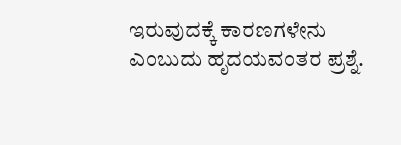ಇರುವುದಕ್ಕೆ ಕಾರಣಗಳೇನು ಎಂಬುದು ಹೃದಯವಂತರ ಪ್ರಶ್ನೆ.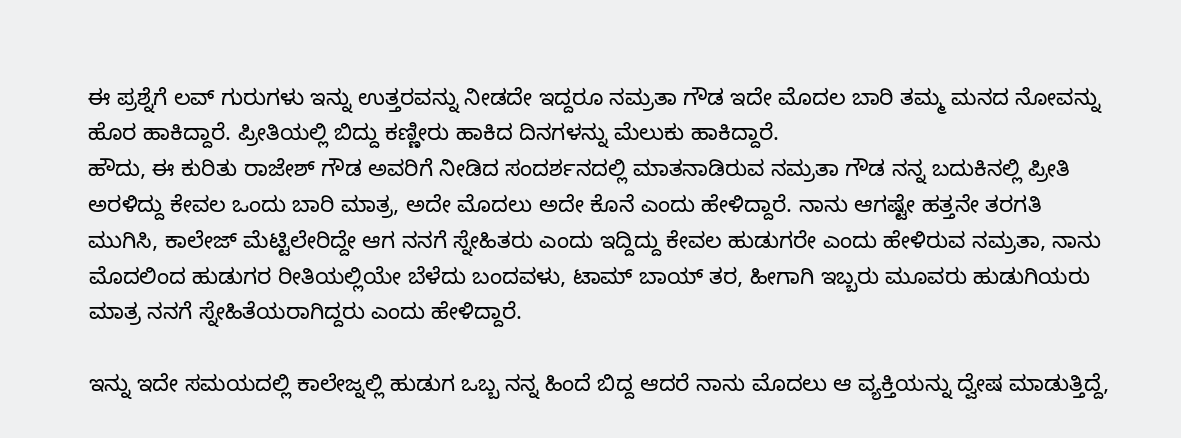ಈ ಪ್ರಶ್ನೆಗೆ ಲವ್ ಗುರುಗಳು ಇನ್ನು ಉತ್ತರವನ್ನು ನೀಡದೇ ಇದ್ದರೂ ನಮ್ರತಾ ಗೌಡ ಇದೇ ಮೊದಲ ಬಾರಿ ತಮ್ಮ ಮನದ ನೋವನ್ನು ಹೊರ ಹಾಕಿದ್ದಾರೆ. ಪ್ರೀತಿಯಲ್ಲಿ ಬಿದ್ದು ಕಣ್ಣೀರು ಹಾಕಿದ ದಿನಗಳನ್ನು ಮೆಲುಕು ಹಾಕಿದ್ದಾರೆ.
ಹೌದು, ಈ ಕುರಿತು ರಾಜೇಶ್ ಗೌಡ ಅವರಿಗೆ ನೀಡಿದ ಸಂದರ್ಶನದಲ್ಲಿ ಮಾತನಾಡಿರುವ ನಮ್ರತಾ ಗೌಡ ನನ್ನ ಬದುಕಿನಲ್ಲಿ ಪ್ರೀತಿ ಅರಳಿದ್ದು ಕೇವಲ ಒಂದು ಬಾರಿ ಮಾತ್ರ, ಅದೇ ಮೊದಲು ಅದೇ ಕೊನೆ ಎಂದು ಹೇಳಿದ್ದಾರೆ. ನಾನು ಆಗಷ್ಟೇ ಹತ್ತನೇ ತರಗತಿ ಮುಗಿಸಿ, ಕಾಲೇಜ್ ಮೆಟ್ಟಿಲೇರಿದ್ದೇ ಆಗ ನನಗೆ ಸ್ನೇಹಿತರು ಎಂದು ಇದ್ದಿದ್ದು ಕೇವಲ ಹುಡುಗರೇ ಎಂದು ಹೇಳಿರುವ ನಮ್ರತಾ, ನಾನು ಮೊದಲಿಂದ ಹುಡುಗರ ರೀತಿಯಲ್ಲಿಯೇ ಬೆಳೆದು ಬಂದವಳು, ಟಾಮ್ ಬಾಯ್ ತರ, ಹೀಗಾಗಿ ಇಬ್ಬರು ಮೂವರು ಹುಡುಗಿಯರು ಮಾತ್ರ ನನಗೆ ಸ್ನೇಹಿತೆಯರಾಗಿದ್ದರು ಎಂದು ಹೇಳಿದ್ದಾರೆ.

ಇನ್ನು ಇದೇ ಸಮಯದಲ್ಲಿ ಕಾಲೇಜ್ನಲ್ಲಿ ಹುಡುಗ ಒಬ್ಬ ನನ್ನ ಹಿಂದೆ ಬಿದ್ದ ಆದರೆ ನಾನು ಮೊದಲು ಆ ವ್ಯಕ್ತಿಯನ್ನು ದ್ವೇಷ ಮಾಡುತ್ತಿದ್ದೆ,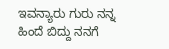ಇವನ್ಯಾರು ಗುರು ನನ್ನ ಹಿಂದೆ ಬಿದ್ದು ನನಗೆ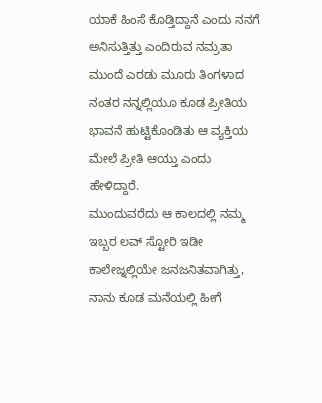ಯಾಕೆ ಹಿಂಸೆ ಕೊಡ್ತಿದ್ದಾನೆ ಎಂದು ನನಗೆ ಅನಿಸುತ್ತಿತ್ತು ಎಂದಿರುವ ನಮ್ರತಾ ಮುಂದೆ ಎರಡು ಮೂರು ತಿಂಗಳಾದ ನಂತರ ನನ್ನಲ್ಲಿಯೂ ಕೂಡ ಪ್ರೀತಿಯ ಭಾವನೆ ಹುಟ್ಟಿಕೊಂಡಿತು ಆ ವ್ಯಕ್ತಿಯ ಮೇಲೆ ಪ್ರೀತಿ ಆಯ್ತು ಎಂದು ಹೇಳಿದ್ದಾರೆ.
ಮುಂದುವರೆದು ಆ ಕಾಲದಲ್ಲಿ ನಮ್ಮ ಇಬ್ಬರ ಲವ್ ಸ್ಟೋರಿ ಇಡೀ ಕಾಲೇಜ್ನಲ್ಲಿಯೇ ಜನಜನಿತವಾಗಿತ್ತು, ನಾನು ಕೂಡ ಮನೆಯಲ್ಲಿ ಹೀಗೆ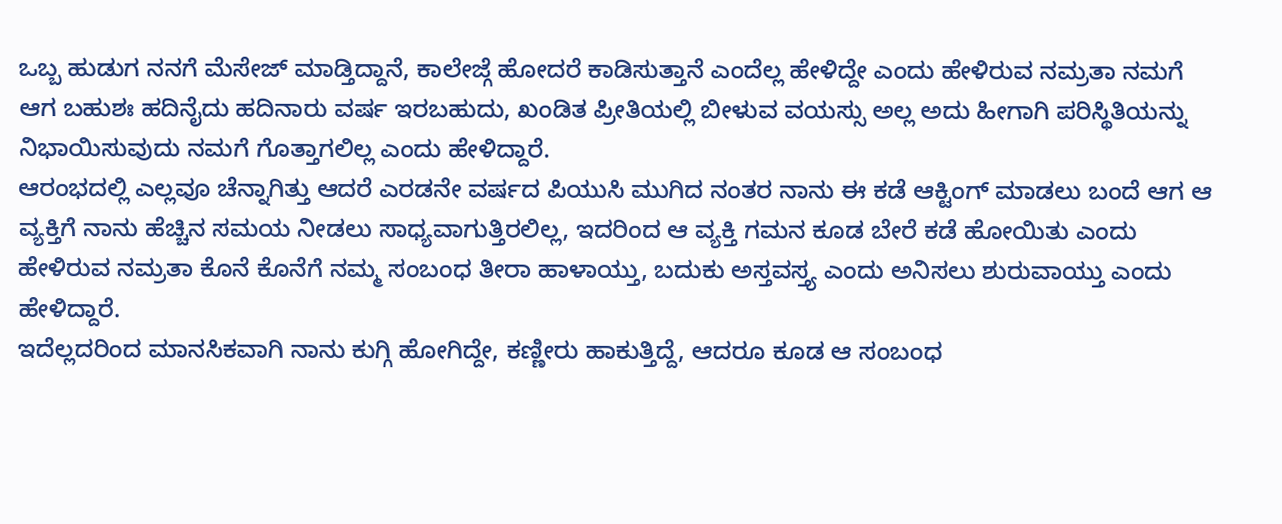ಒಬ್ಬ ಹುಡುಗ ನನಗೆ ಮೆಸೇಜ್ ಮಾಡ್ತಿದ್ದಾನೆ, ಕಾಲೇಜ್ಗೆ ಹೋದರೆ ಕಾಡಿಸುತ್ತಾನೆ ಎಂದೆಲ್ಲ ಹೇಳಿದ್ದೇ ಎಂದು ಹೇಳಿರುವ ನಮ್ರತಾ ನಮಗೆ ಆಗ ಬಹುಶಃ ಹದಿನೈದು ಹದಿನಾರು ವರ್ಷ ಇರಬಹುದು, ಖಂಡಿತ ಪ್ರೀತಿಯಲ್ಲಿ ಬೀಳುವ ವಯಸ್ಸು ಅಲ್ಲ ಅದು ಹೀಗಾಗಿ ಪರಿಸ್ಥಿತಿಯನ್ನು ನಿಭಾಯಿಸುವುದು ನಮಗೆ ಗೊತ್ತಾಗಲಿಲ್ಲ ಎಂದು ಹೇಳಿದ್ದಾರೆ.
ಆರಂಭದಲ್ಲಿ ಎಲ್ಲವೂ ಚೆನ್ನಾಗಿತ್ತು ಆದರೆ ಎರಡನೇ ವರ್ಷದ ಪಿಯುಸಿ ಮುಗಿದ ನಂತರ ನಾನು ಈ ಕಡೆ ಆಕ್ಟಿಂಗ್ ಮಾಡಲು ಬಂದೆ ಆಗ ಆ ವ್ಯಕ್ತಿಗೆ ನಾನು ಹೆಚ್ಚಿನ ಸಮಯ ನೀಡಲು ಸಾಧ್ಯವಾಗುತ್ತಿರಲಿಲ್ಲ, ಇದರಿಂದ ಆ ವ್ಯಕ್ತಿ ಗಮನ ಕೂಡ ಬೇರೆ ಕಡೆ ಹೋಯಿತು ಎಂದು ಹೇಳಿರುವ ನಮ್ರತಾ ಕೊನೆ ಕೊನೆಗೆ ನಮ್ಮ ಸಂಬಂಧ ತೀರಾ ಹಾಳಾಯ್ತು, ಬದುಕು ಅಸ್ತವಸ್ತ್ಯ ಎಂದು ಅನಿಸಲು ಶುರುವಾಯ್ತು ಎಂದು ಹೇಳಿದ್ದಾರೆ.
ಇದೆಲ್ಲದರಿಂದ ಮಾನಸಿಕವಾಗಿ ನಾನು ಕುಗ್ಗಿ ಹೋಗಿದ್ದೇ, ಕಣ್ಣೀರು ಹಾಕುತ್ತಿದ್ದೆ, ಆದರೂ ಕೂಡ ಆ ಸಂಬಂಧ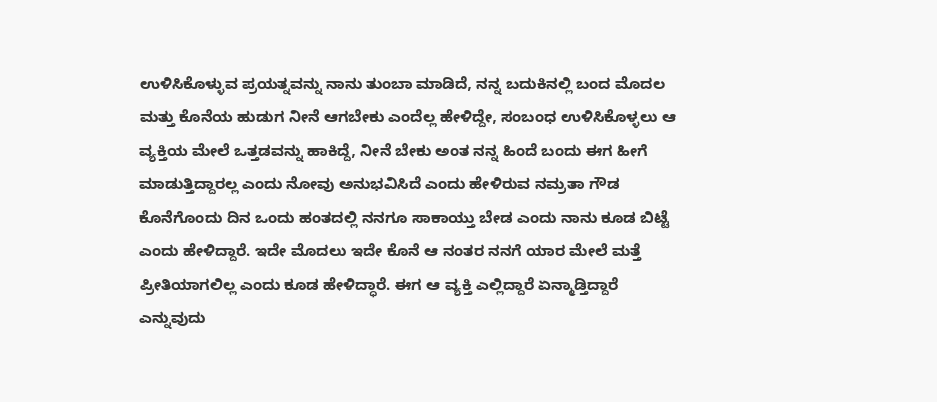ಉಳಿಸಿಕೊಳ್ಳುವ ಪ್ರಯತ್ನವನ್ನು ನಾನು ತುಂಬಾ ಮಾಡಿದೆ, ನನ್ನ ಬದುಕಿನಲ್ಲಿ ಬಂದ ಮೊದಲ ಮತ್ತು ಕೊನೆಯ ಹುಡುಗ ನೀನೆ ಆಗಬೇಕು ಎಂದೆಲ್ಲ ಹೇಳಿದ್ದೇ, ಸಂಬಂಧ ಉಳಿಸಿಕೊಳ್ಳಲು ಆ ವ್ಯಕ್ತಿಯ ಮೇಲೆ ಒತ್ತಡವನ್ನು ಹಾಕಿದ್ದೆ, ನೀನೆ ಬೇಕು ಅಂತ ನನ್ನ ಹಿಂದೆ ಬಂದು ಈಗ ಹೀಗೆ ಮಾಡುತ್ತಿದ್ದಾರಲ್ಲ ಎಂದು ನೋವು ಅನುಭವಿಸಿದೆ ಎಂದು ಹೇಳಿರುವ ನಮ್ರತಾ ಗೌಡ ಕೊನೆಗೊಂದು ದಿನ ಒಂದು ಹಂತದಲ್ಲಿ ನನಗೂ ಸಾಕಾಯ್ತು ಬೇಡ ಎಂದು ನಾನು ಕೂಡ ಬಿಟ್ಟೆ ಎಂದು ಹೇಳಿದ್ದಾರೆ. ಇದೇ ಮೊದಲು ಇದೇ ಕೊನೆ ಆ ನಂತರ ನನಗೆ ಯಾರ ಮೇಲೆ ಮತ್ತೆ ಪ್ರೀತಿಯಾಗಲಿಲ್ಲ ಎಂದು ಕೂಡ ಹೇಳಿದ್ಧಾರೆ. ಈಗ ಆ ವ್ಯಕ್ತಿ ಎಲ್ಲಿದ್ದಾರೆ ಏನ್ಮಾಡ್ತಿದ್ದಾರೆ ಎನ್ನುವುದು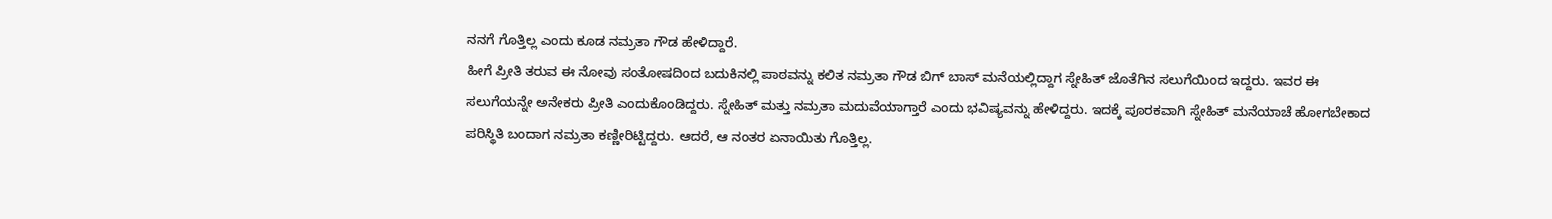ನನಗೆ ಗೊತ್ತಿಲ್ಲ ಎಂದು ಕೂಡ ನಮ್ರತಾ ಗೌಡ ಹೇಳಿದ್ದಾರೆ.
ಹೀಗೆ ಪ್ರೀತಿ ತರುವ ಈ ನೋವು ಸಂತೋಷದಿಂದ ಬದುಕಿನಲ್ಲಿ ಪಾಠವನ್ನು ಕಲಿತ ನಮ್ರತಾ ಗೌಡ ಬಿಗ್ ಬಾಸ್ ಮನೆಯಲ್ಲಿದ್ದಾಗ ಸ್ನೇಹಿತ್ ಜೊತೆಗಿನ ಸಲುಗೆಯಿಂದ ಇದ್ದರು. ಇವರ ಈ ಸಲುಗೆಯನ್ನೇ ಅನೇಕರು ಪ್ರೀತಿ ಎಂದುಕೊಂಡಿದ್ದರು. ಸ್ನೇಹಿತ್ ಮತ್ತು ನಮ್ರತಾ ಮದುವೆಯಾಗ್ತಾರೆ ಎಂದು ಭವಿಷ್ಯವನ್ನು ಹೇಳಿದ್ದರು. ಇದಕ್ಕೆ ಪೂರಕವಾಗಿ ಸ್ನೇಹಿತ್ ಮನೆಯಾಚೆ ಹೋಗಬೇಕಾದ ಪರಿಸ್ಥಿತಿ ಬಂದಾಗ ನಮ್ರತಾ ಕಣ್ಣೀರಿಟ್ಟಿದ್ದರು. ಆದರೆ, ಆ ನಂತರ ಏನಾಯಿತು ಗೊತ್ತಿಲ್ಲ.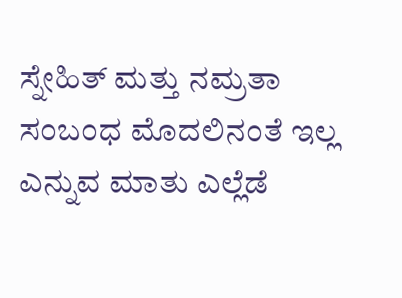ಸ್ನೇಹಿತ್ ಮತ್ತು ನಮ್ರತಾ ಸಂಬಂಧ ಮೊದಲಿನಂತೆ ಇಲ್ಲ ಎನ್ನುವ ಮಾತು ಎಲ್ಲೆಡೆ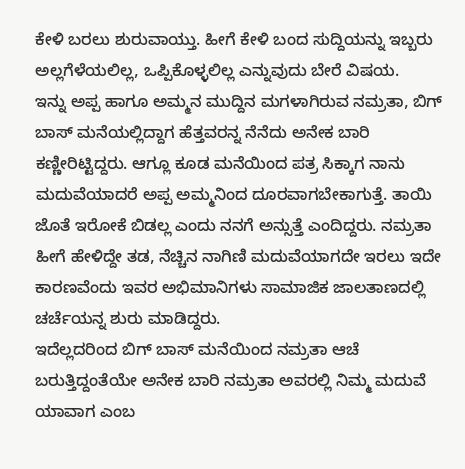ಕೇಳಿ ಬರಲು ಶುರುವಾಯ್ತು. ಹೀಗೆ ಕೇಳಿ ಬಂದ ಸುದ್ದಿಯನ್ನು ಇಬ್ಬರು ಅಲ್ಲಗೆಳೆಯಲಿಲ್ಲ, ಒಪ್ಪಿಕೊಳ್ಳಲಿಲ್ಲ ಎನ್ನುವುದು ಬೇರೆ ವಿಷಯ.
ಇನ್ನು ಅಪ್ಪ ಹಾಗೂ ಅಮ್ಮನ ಮುದ್ದಿನ ಮಗಳಾಗಿರುವ ನಮ್ರತಾ, ಬಿಗ್ ಬಾಸ್ ಮನೆಯಲ್ಲಿದ್ದಾಗ ಹೆತ್ತವರನ್ನ ನೆನೆದು ಅನೇಕ ಬಾರಿ ಕಣ್ಣೀರಿಟ್ಟಿದ್ದರು. ಆಗ್ಲೂ ಕೂಡ ಮನೆಯಿಂದ ಪತ್ರ ಸಿಕ್ಕಾಗ ನಾನು ಮದುವೆಯಾದರೆ ಅಪ್ಪ ಅಮ್ಮನಿಂದ ದೂರವಾಗಬೇಕಾಗುತ್ತೆ. ತಾಯಿ ಜೊತೆ ಇರೋಕೆ ಬಿಡಲ್ಲ ಎಂದು ನನಗೆ ಅನ್ಸುತ್ತೆ ಎಂದಿದ್ದರು. ನಮ್ರತಾ ಹೀಗೆ ಹೇಳಿದ್ದೇ ತಡ, ನೆಚ್ಚಿನ ನಾಗಿಣಿ ಮದುವೆಯಾಗದೇ ಇರಲು ಇದೇ ಕಾರಣವೆಂದು ಇವರ ಅಭಿಮಾನಿಗಳು ಸಾಮಾಜಿಕ ಜಾಲತಾಣದಲ್ಲಿ ಚರ್ಚೆಯನ್ನ ಶುರು ಮಾಡಿದ್ದರು.
ಇದೆಲ್ಲದರಿಂದ ಬಿಗ್ ಬಾಸ್ ಮನೆಯಿಂದ ನಮ್ರತಾ ಆಚೆ ಬರುತ್ತಿದ್ದಂತೆಯೇ ಅನೇಕ ಬಾರಿ ನಮ್ರತಾ ಅವರಲ್ಲಿ ನಿಮ್ಮ ಮದುವೆ ಯಾವಾಗ ಎಂಬ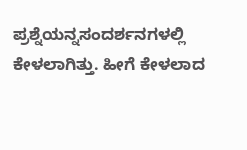ಪ್ರಶ್ನೆಯನ್ನಸಂದರ್ಶನಗಳಲ್ಲಿ ಕೇಳಲಾಗಿತ್ತು. ಹೀಗೆ ಕೇಳಲಾದ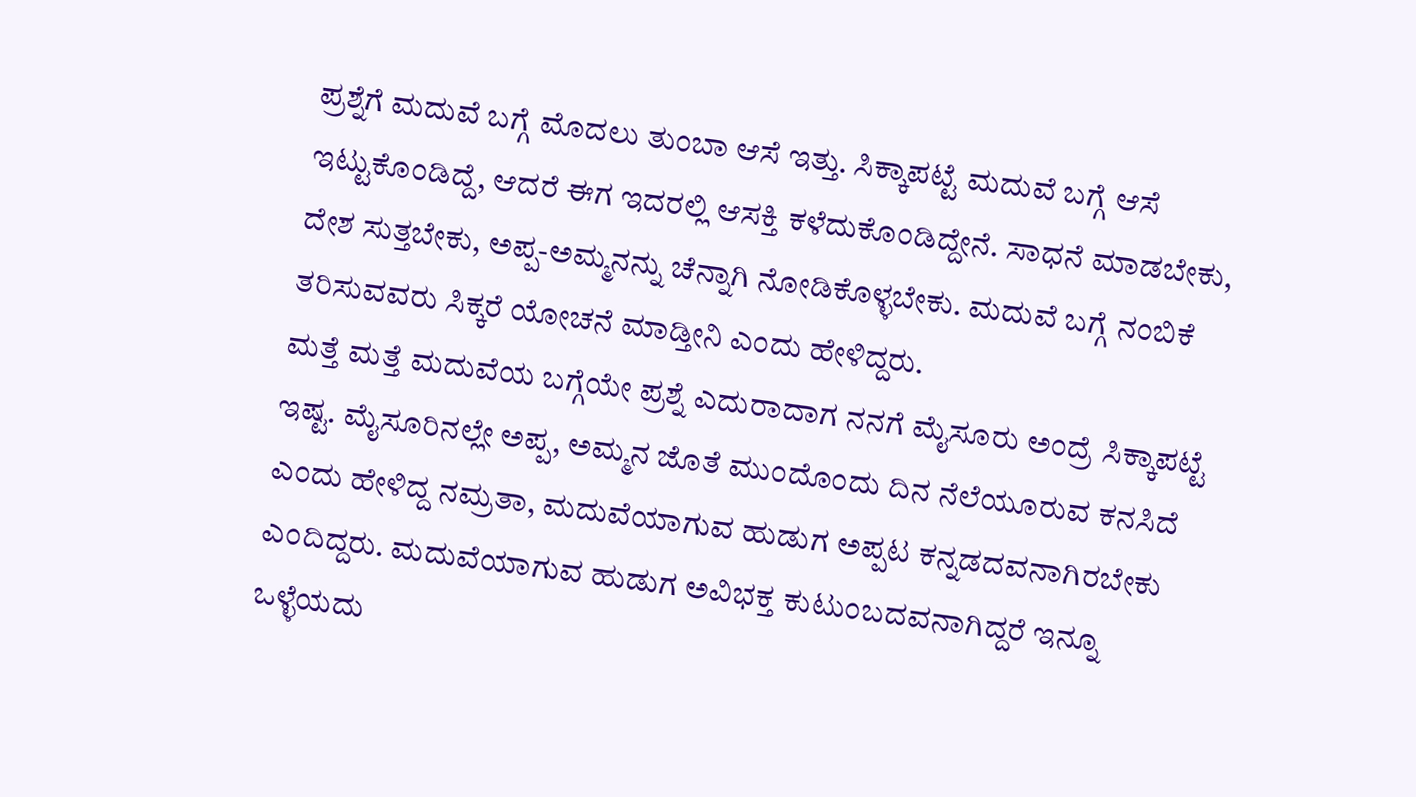ಪ್ರಶ್ನೆಗೆ ಮದುವೆ ಬಗ್ಗೆ ಮೊದಲು ತುಂಬಾ ಆಸೆ ಇತ್ತು. ಸಿಕ್ಕಾಪಟ್ಟೆ ಮದುವೆ ಬಗ್ಗೆ ಆಸೆ ಇಟ್ಟುಕೊಂಡಿದ್ದೆ, ಆದರೆ ಈಗ ಇದರಲ್ಲಿ ಆಸಕ್ತಿ ಕಳೆದುಕೊಂಡಿದ್ದೇನೆ. ಸಾಧನೆ ಮಾಡಬೇಕು, ದೇಶ ಸುತ್ತಬೇಕು, ಅಪ್ಪ-ಅಮ್ಮನನ್ನು ಚೆನ್ನಾಗಿ ನೋಡಿಕೊಳ್ಳಬೇಕು. ಮದುವೆ ಬಗ್ಗೆ ನಂಬಿಕೆ ತರಿಸುವವರು ಸಿಕ್ಕರೆ ಯೋಚನೆ ಮಾಡ್ತೀನಿ ಎಂದು ಹೇಳಿದ್ದರು.
ಮತ್ತೆ ಮತ್ತೆ ಮದುವೆಯ ಬಗ್ಗೆಯೇ ಪ್ರಶ್ನೆ ಎದುರಾದಾಗ ನನಗೆ ಮೈಸೂರು ಅಂದ್ರೆ ಸಿಕ್ಕಾಪಟ್ಟೆ ಇಷ್ಟ. ಮೈಸೂರಿನಲ್ಲೇ ಅಪ್ಪ, ಅಮ್ಮನ ಜೊತೆ ಮುಂದೊಂದು ದಿನ ನೆಲೆಯೂರುವ ಕನಸಿದೆ ಎಂದು ಹೇಳಿದ್ದ ನಮ್ರತಾ, ಮದುವೆಯಾಗುವ ಹುಡುಗ ಅಪ್ಪಟ ಕನ್ನಡದವನಾಗಿರಬೇಕು ಎಂದಿದ್ದರು. ಮದುವೆಯಾಗುವ ಹುಡುಗ ಅವಿಭಕ್ತ ಕುಟುಂಬದವನಾಗಿದ್ದರೆ ಇನ್ನೂ ಒಳ್ಳೆಯದು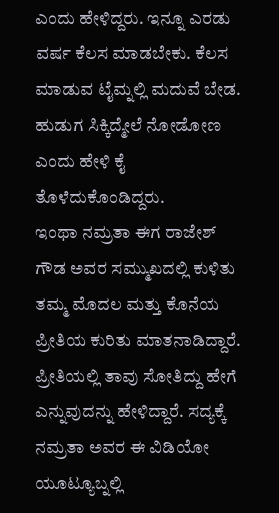ಎಂದು ಹೇಳಿದ್ದರು. ಇನ್ನೂ ಎರಡು ವರ್ಷ ಕೆಲಸ ಮಾಡಬೇಕು. ಕೆಲಸ ಮಾಡುವ ಟೈಮ್ನಲ್ಲಿ ಮದುವೆ ಬೇಡ. ಹುಡುಗ ಸಿಕ್ಕಿದ್ಮೇಲೆ ನೋಡೋಣ ಎಂದು ಹೇಳಿ ಕೈ ತೊಳೆದುಕೊಂಡಿದ್ದರು.
ಇಂಥಾ ನಮ್ರತಾ ಈಗ ರಾಜೇಶ್ ಗೌಡ ಅವರ ಸಮ್ಮುಖದಲ್ಲಿ ಕುಳಿತು ತಮ್ಮ ಮೊದಲ ಮತ್ತು ಕೊನೆಯ ಪ್ರೀತಿಯ ಕುರಿತು ಮಾತನಾಡಿದ್ದಾರೆ. ಪ್ರೀತಿಯಲ್ಲಿ ತಾವು ಸೋತಿದ್ದು ಹೇಗೆ ಎನ್ನುವುದನ್ನು ಹೇಳಿದ್ದಾರೆ. ಸದ್ಯಕ್ಕೆ ನಮ್ರತಾ ಅವರ ಈ ವಿಡಿಯೋ ಯೂಟ್ಯೂಬ್ನಲ್ಲಿ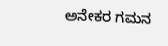ಅನೇಕರ ಗಮನ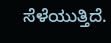ಸೆಳೆಯುತ್ತಿದೆ.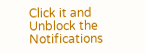Click it and Unblock the Notifications